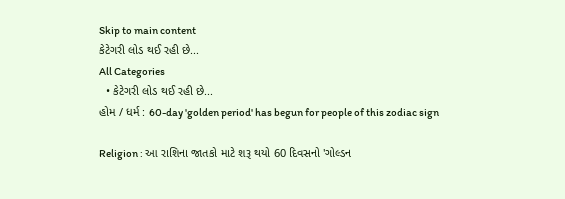Skip to main content
કેટેગરી લોડ થઈ રહી છે...
All Categories
  • કેટેગરી લોડ થઈ રહી છે...
હોમ / ધર્મ : 60-day 'golden period' has begun for people of this zodiac sign

Religion : આ રાશિના જાતકો માટે શરૂ થયો 60 દિવસનો 'ગોલ્ડન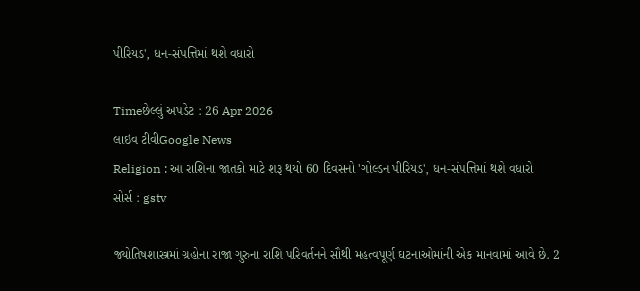પીરિયડ', ધન-સંપત્તિમાં થશે વધારો

Timeછેલ્લું અપડેટ : 26 Apr 2026
લાઇવ ટીવીGoogle News
Religion : આ રાશિના જાતકો માટે શરૂ થયો 60 દિવસનો 'ગોલ્ડન પીરિયડ', ધન-સંપત્તિમાં થશે વધારો
સોર્સ : gstv

જ્યોતિષશાસ્ત્રમાં ગ્રહોના રાજા ગુરુના રાશિ પરિવર્તનને સૌથી મહત્વપૂર્ણ ઘટનાઓમાંની એક માનવામાં આવે છે. 2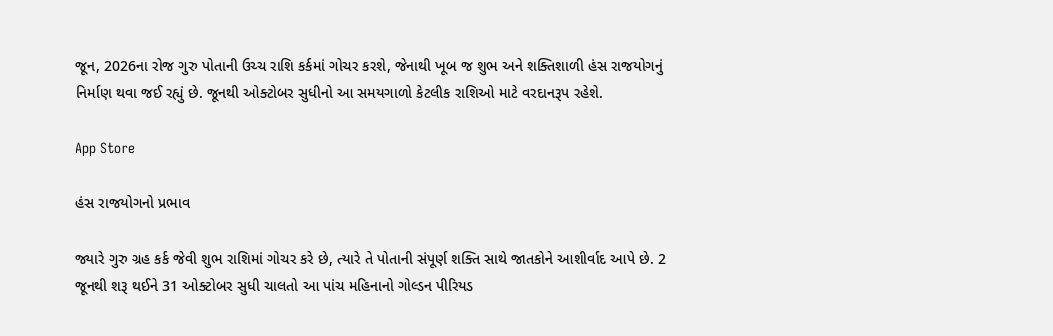જૂન, 2026ના રોજ ગુરુ પોતાની ઉચ્ચ રાશિ કર્કમાં ગોચર કરશે, જેનાથી ખૂબ જ શુભ અને શક્તિશાળી હંસ રાજયોગનું નિર્માણ થવા જઈ રહ્યું છે. જૂનથી ઓક્ટોબર સુધીનો આ સમયગાળો કેટલીક રાશિઓ માટે વરદાનરૂપ રહેશે.

App Store

હંસ રાજયોગનો પ્રભાવ

જ્યારે ગુરુ ગ્રહ કર્ક જેવી શુભ રાશિમાં ગોચર કરે છે, ત્યારે તે પોતાની સંપૂર્ણ શક્તિ સાથે જાતકોને આશીર્વાદ આપે છે. 2 જૂનથી શરૂ થઈને 31 ઓક્ટોબર સુધી ચાલતો આ પાંચ મહિનાનો ગોલ્ડન પીરિયડ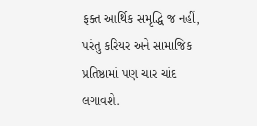ફક્ત આર્થિક સમૃદ્ધિ જ નહીં, પરંતુ કરિયર અને સામાજિક પ્રતિષ્ઠામાં પણ ચાર ચાંદ લગાવશે.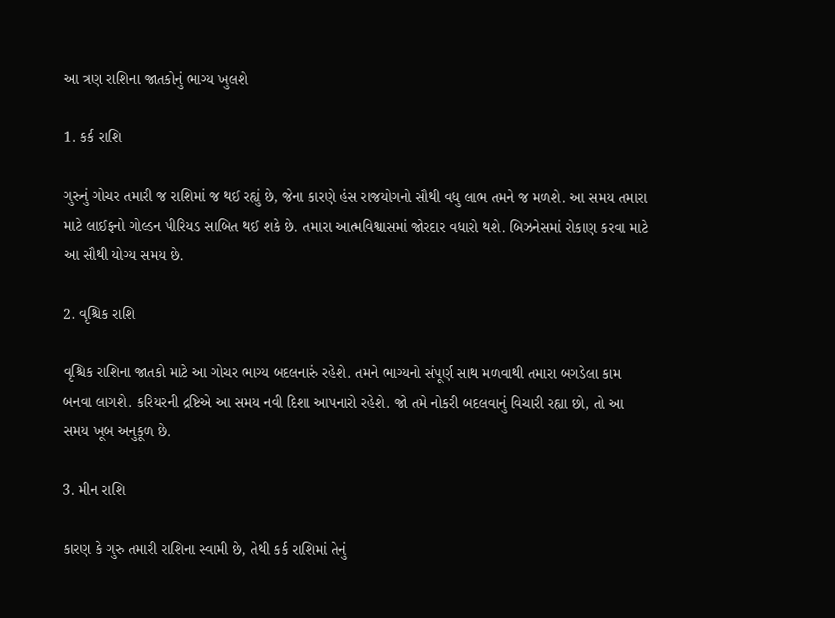આ ત્રણ રાશિના જાતકોનું ભાગ્ય ખુલશે

1. કર્ક રાશિ

ગુરુનું ગોચર તમારી જ રાશિમાં જ થઈ રહ્યું છે, જેના કારણે હંસ રાજયોગનો સૌથી વધુ લાભ તમને જ મળશે. આ સમય તમારા માટે લાઈફનો ગોલ્ડન પીરિયડ સાબિત થઈ શકે છે. તમારા આત્મવિશ્વાસમાં જોરદાર વધારો થશે. બિઝનેસમાં રોકાણ કરવા માટે આ સૌથી યોગ્ય સમય છે.

2. વૃશ્ચિક રાશિ

વૃશ્ચિક રાશિના જાતકો માટે આ ગોચર ભાગ્ય બદલનારું રહેશે. તમને ભાગ્યનો સંપૂર્ણ સાથ મળવાથી તમારા બગડેલા કામ બનવા લાગશે. કરિયરની દ્રષ્ટિએ આ સમય નવી દિશા આપનારો રહેશે. જો તમે નોકરી બદલવાનું વિચારી રહ્યા છો, તો આ સમય ખૂબ અનુકૂળ છે.

3. મીન રાશિ

કારણ કે ગુરુ તમારી રાશિના સ્વામી છે, તેથી કર્ક રાશિમાં તેનું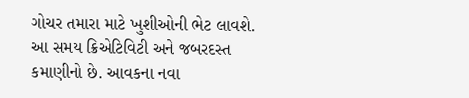ગોચર તમારા માટે ખુશીઓની ભેટ લાવશે. આ સમય ક્રિએટિવિટી અને જબરદસ્ત કમાણીનો છે. આવકના નવા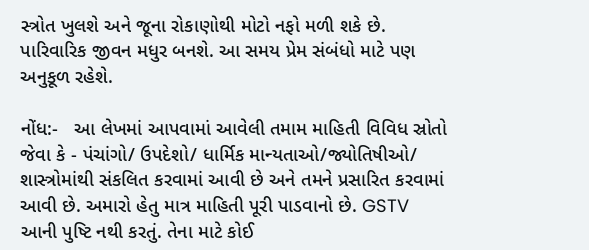સ્ત્રોત ખુલશે અને જૂના રોકાણોથી મોટો નફો મળી શકે છે. પારિવારિક જીવન મધુર બનશે. આ સમય પ્રેમ સંબંધો માટે પણ અનુકૂળ રહેશે.

નોંધ:-   આ લેખમાં આપવામાં આવેલી તમામ માહિતી વિવિધ સ્રોતો જેવા કે - પંચાંગો/ ઉપદેશો/ ધાર્મિક માન્યતાઓ/જ્યોતિષીઓ/ શાસ્ત્રોમાંથી સંકલિત કરવામાં આવી છે અને તમને પ્રસારિત કરવામાં આવી છે. અમારો હેતુ માત્ર માહિતી પૂરી પાડવાનો છે. GSTV આની પુષ્ટિ નથી કરતું. તેના માટે કોઈ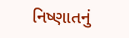નિષ્ણાતનું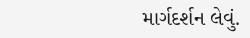માર્ગદર્શન લેવું.